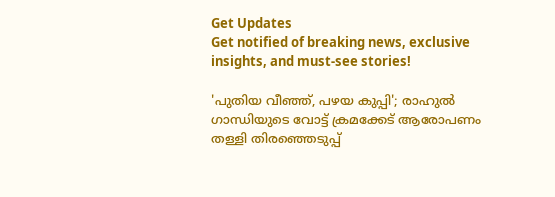Get Updates
Get notified of breaking news, exclusive insights, and must-see stories!

'പുതിയ വീഞ്ഞ്, പഴയ കുപ്പി'; രാഹുൽ ഗാന്ധിയുടെ വോട്ട് ക്രമക്കേട് ആരോപണം തള്ളി തിരഞ്ഞെടുപ്പ്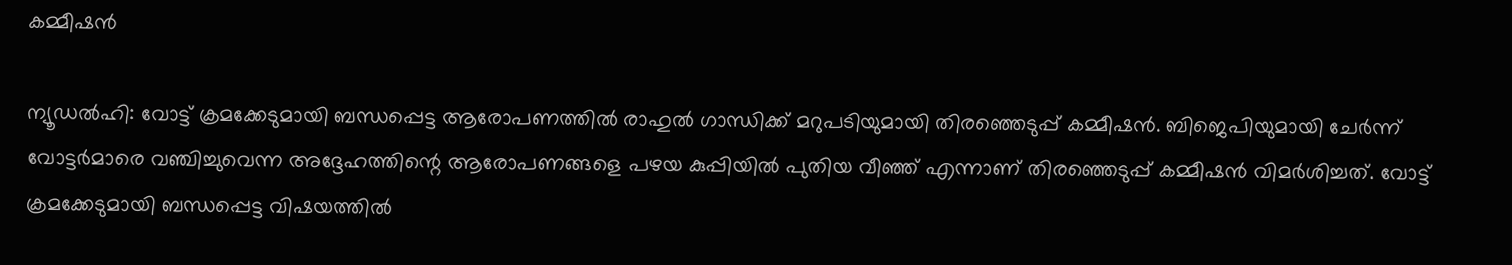കമ്മീഷൻ

ന്യൂഡൽഹി: വോട്ട് ക്രമക്കേടുമായി ബന്ധപ്പെട്ട ആരോപണത്തിൽ രാഹുൽ ഗാന്ധിക്ക് മറുപടിയുമായി തിരഞ്ഞെടുപ്പ് കമ്മീഷൻ. ബിജെപിയുമായി ചേർന്ന് വോട്ടർമാരെ വഞ്ചിച്ചുവെന്ന അദ്ദേഹത്തിന്റെ ആരോപണങ്ങളെ പഴയ കുപ്പിയിൽ പുതിയ വീഞ്ഞ് എന്നാണ് തിരഞ്ഞെടുപ്പ് കമ്മീഷൻ വിമർശിച്ചത്. വോട്ട് ക്രമക്കേടുമായി ബന്ധപ്പെട്ട വിഷയത്തിൽ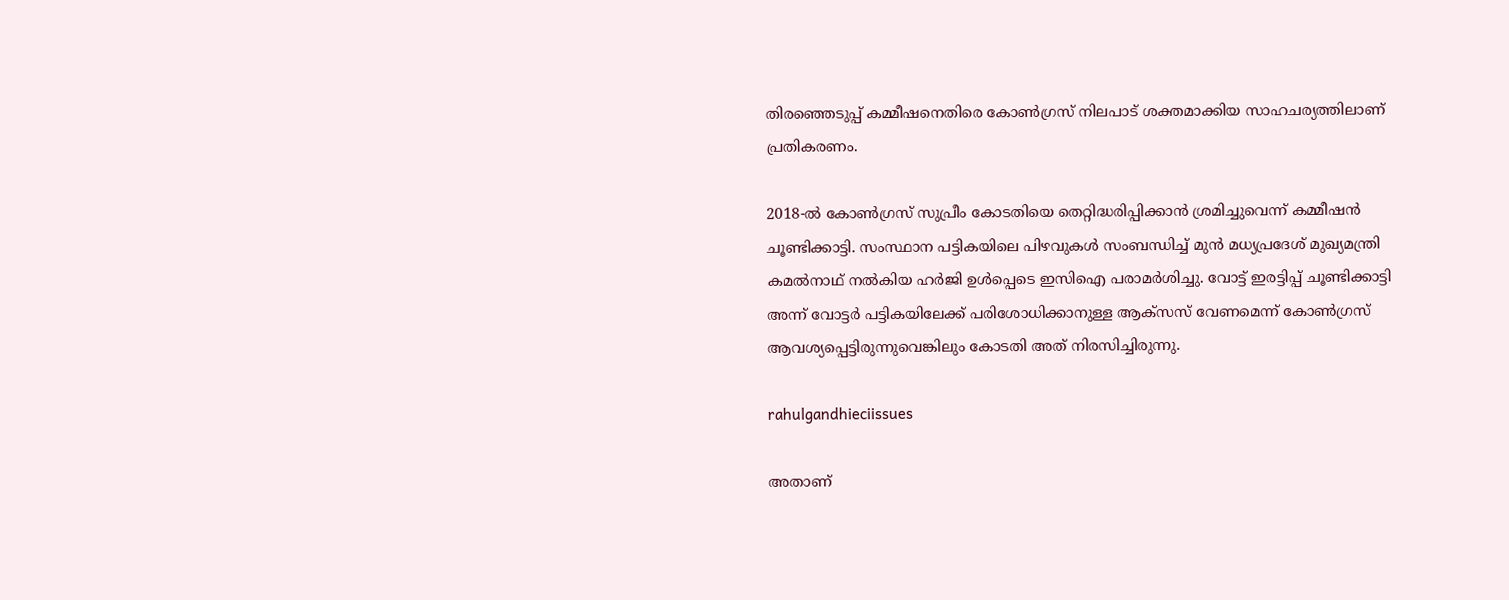തിരഞ്ഞെടുപ്പ് കമ്മീഷനെതിരെ കോൺഗ്രസ് നിലപാട് ശക്തമാക്കിയ സാഹചര്യത്തിലാണ് പ്രതികരണം.

2018-ൽ കോൺഗ്രസ് സുപ്രീം കോടതിയെ തെറ്റിദ്ധരിപ്പിക്കാൻ ശ്രമിച്ചുവെന്ന് കമ്മീഷൻ ചൂണ്ടിക്കാട്ടി. സംസ്ഥാന പട്ടികയിലെ പിഴവുകൾ സംബന്ധിച്ച് മുൻ മധ്യപ്രദേശ് മുഖ്യമന്ത്രി കമൽനാഥ് നൽകിയ ഹർജി ഉൾപ്പെടെ ഇസിഐ പരാമർശിച്ചു. വോട്ട് ഇരട്ടിപ്പ് ചൂണ്ടിക്കാട്ടി അന്ന് വോട്ടർ പട്ടികയിലേക്ക് പരിശോധിക്കാനുള്ള ആക്‌സസ് വേണമെന്ന് കോൺഗ്രസ് ആവശ്യപ്പെട്ടിരുന്നുവെങ്കിലും കോടതി അത് നിരസിച്ചിരുന്നു.

rahulgandhieciissues

അതാണ്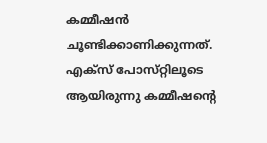കമ്മീഷൻ ചൂണ്ടിക്കാണിക്കുന്നത്. എക്‌സ് പോസ്‌റ്റിലൂടെ ആയിരുന്നു കമ്മീഷന്റെ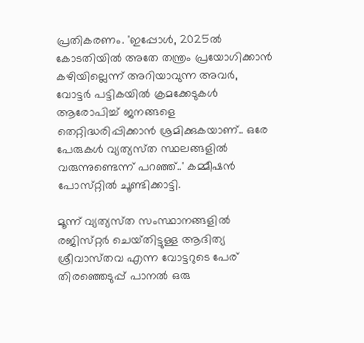പ്രതികരണം. 'ഇപ്പോൾ, 2025ൽ കോടതിയിൽ അതേ തന്ത്രം പ്രയോഗിക്കാൻ കഴിയില്ലെന്ന് അറിയാവുന്ന അവർ, വോട്ടർ പട്ടികയിൽ ക്രമക്കേടുകൾ ആരോപിച്ച് ജനങ്ങളെ തെറ്റിദ്ധരിപ്പിക്കാൻ ശ്രമിക്കുകയാണ്.. ഒരേ പേരുകൾ വ്യത്യസ്‌ത സ്ഥലങ്ങളിൽ വരുന്നുണ്ടെന്ന് പറഞ്ഞ്..' കമ്മീഷൻ പോസ്‌റ്റിൽ ചൂണ്ടിക്കാട്ടി.

മൂന്ന് വ്യത്യസ്‌ത സംസ്ഥാനങ്ങളിൽ രജിസ്‌റ്റർ ചെയ്‌തിട്ടുള്ള ആദിത്യ ശ്രീവാസ്‌തവ എന്ന വോട്ടറുടെ പേര് തിരഞ്ഞെടുപ്പ് പാനൽ ഒരു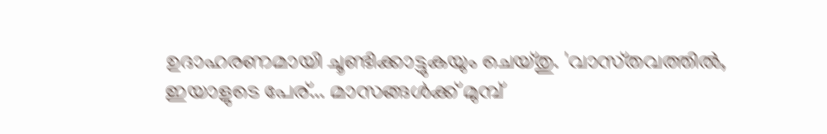ഉദാഹരണമായി ചൂണ്ടിക്കാട്ടുകയും ചെയ്‌തു. 'വാസ്‌തവത്തിൽ, ഇയാളുടെ പേര്... മാസങ്ങൾക്ക് മുമ്പ്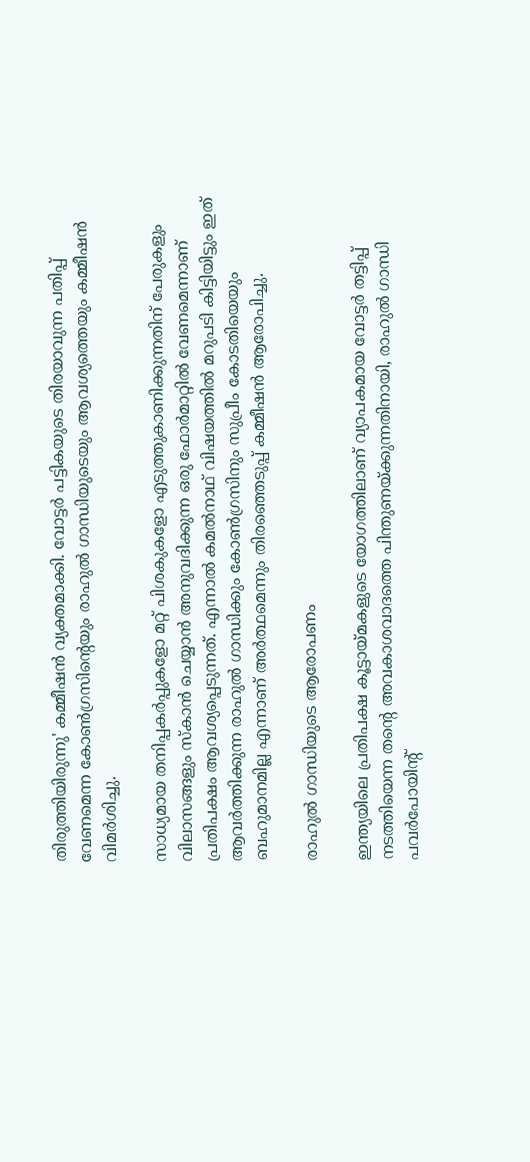തിരുത്തിയിരുന്നു' കമ്മീഷൻ വ്യക്തമാക്കി. വോട്ടർ പട്ടികയുടെ തിരയാവുന്ന പതിപ്പ് വേണമെന്ന കോൺഗ്രസിന്റെയും രാഹുൽ ഗാന്ധിയുടെയും ആവശ്യത്തെയും കമ്മീഷൻ വിമർശിച്ചു.

സാധ്യമായ തനിപ്പകർപ്പുകളോ മറ്റ് പിശകുകളോ എടുത്തുകാണിക്കുന്നതിന് പേരുകളും വിലാസങ്ങളും സ്‌കാൻ ചെയ്യാൻ അനുവദിക്കുന്ന ഒരു ഫോർമാറ്റിൽ വേണമെന്നാണ് പ്രതിപക്ഷം ആവശ്യപ്പെടുന്നത്. എന്നാൽ കമൽനാഥ് വിഷയത്തിൽ മറുപടി കിട്ടിയിട്ടും ഇത് ആവർത്തിക്കുന്ന രാഹുൽ ഗാന്ധിക്കും കോൺഗ്രസിനും സുപ്രീം കോടതിയെയും ബഹുമാനമില്ല എന്നാണ് അർത്ഥമെന്നും തിരഞ്ഞെടുപ്പ് കമ്മീഷൻ ആരോപിച്ചു.

രാഹുൽ ഗാന്ധിയുടെ ആരോപണം

ഇന്ത്യയിലെ പ്രതിപക്ഷ കൂട്ടായ്‌മകളുടെ യോഗത്തിലാണ് വ്യാപകമായ വോട്ടർ തട്ടിപ്പ് നടത്തിയെന്ന തന്റെ അവകാശവാദത്തെ പിന്തുണയ്ക്കുന്നതിനായി, രാഹുൽ ഗാന്ധി പവർപോയിന്റ്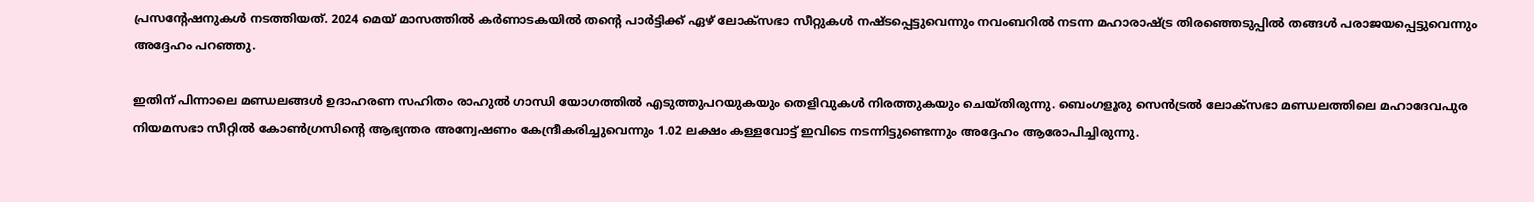പ്രസന്റേഷനുകൾ നടത്തിയത്. 2024 മെയ് മാസത്തിൽ കർണാടകയിൽ തന്റെ പാർട്ടിക്ക് ഏഴ് ലോക്‌സഭാ സീറ്റുകൾ നഷ്‌ടപ്പെട്ടുവെന്നും നവംബറിൽ നടന്ന മഹാരാഷ്ട്ര തിരഞ്ഞെടുപ്പിൽ തങ്ങൾ പരാജയപ്പെട്ടുവെന്നും അദ്ദേഹം പറഞ്ഞു.

ഇതിന് പിന്നാലെ മണ്ഡലങ്ങൾ ഉദാഹരണ സഹിതം രാഹുൽ ഗാന്ധി യോഗത്തിൽ എടുത്തുപറയുകയും തെളിവുകൾ നിരത്തുകയും ചെയ്‌തിരുന്നു. ബെംഗളൂരു സെൻട്രൽ ലോക്‌സഭാ മണ്ഡലത്തിലെ മഹാദേവപുര നിയമസഭാ സീറ്റിൽ കോൺഗ്രസിന്റെ ആഭ്യന്തര അന്വേഷണം കേന്ദ്രീകരിച്ചുവെന്നും 1.02 ലക്ഷം കള്ളവോട്ട് ഇവിടെ നടന്നിട്ടുണ്ടെന്നും അദ്ദേഹം ആരോപിച്ചിരുന്നു.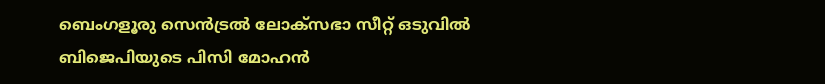ബെംഗളൂരു സെൻട്രൽ ലോക്‌സഭാ സീറ്റ് ഒടുവിൽ ബിജെപിയുടെ പിസി മോഹൻ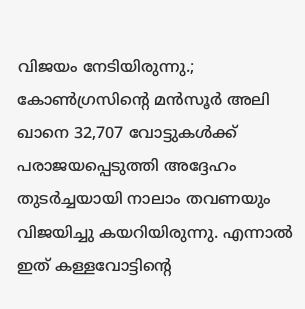വിജയം നേടിയിരുന്നു.; കോൺഗ്രസിന്റെ മൻസൂർ അലി ഖാനെ 32,707 വോട്ടുകൾക്ക് പരാജയപ്പെടുത്തി അദ്ദേഹം തുടർച്ചയായി നാലാം തവണയും വിജയിച്ചു കയറിയിരുന്നു. എന്നാൽ ഇത് കള്ളവോട്ടിന്റെ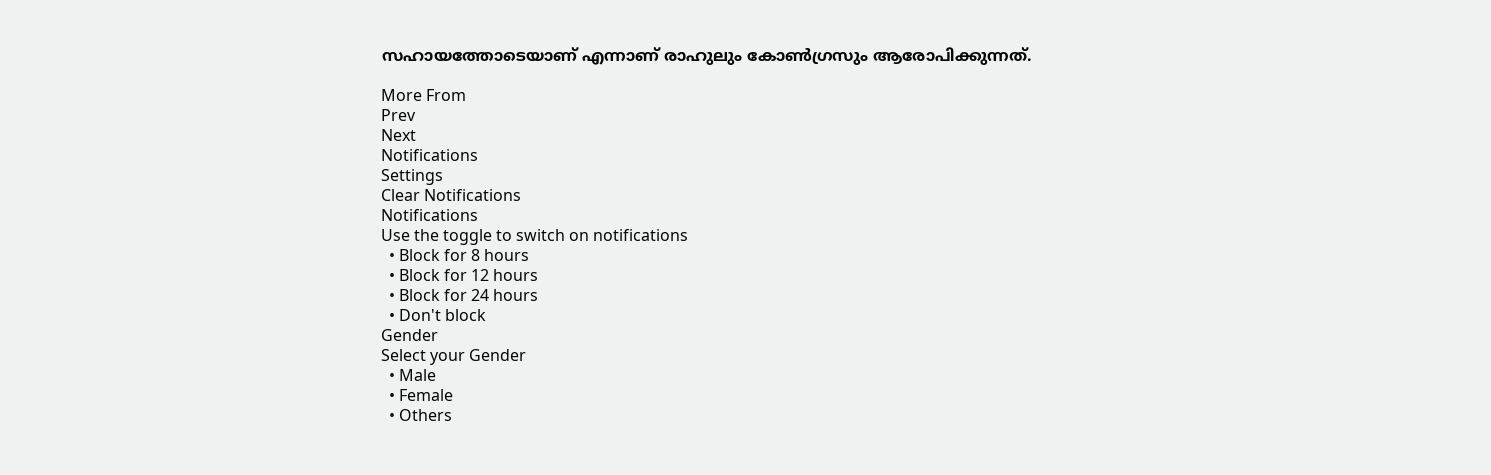സഹായത്തോടെയാണ് എന്നാണ് രാഹുലും കോൺഗ്രസും ആരോപിക്കുന്നത്.

More From
Prev
Next
Notifications
Settings
Clear Notifications
Notifications
Use the toggle to switch on notifications
  • Block for 8 hours
  • Block for 12 hours
  • Block for 24 hours
  • Don't block
Gender
Select your Gender
  • Male
  • Female
  • Others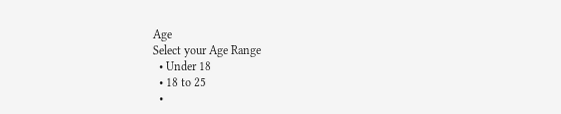Age
Select your Age Range
  • Under 18
  • 18 to 25
  •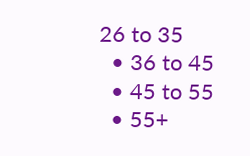26 to 35
  • 36 to 45
  • 45 to 55
  • 55+